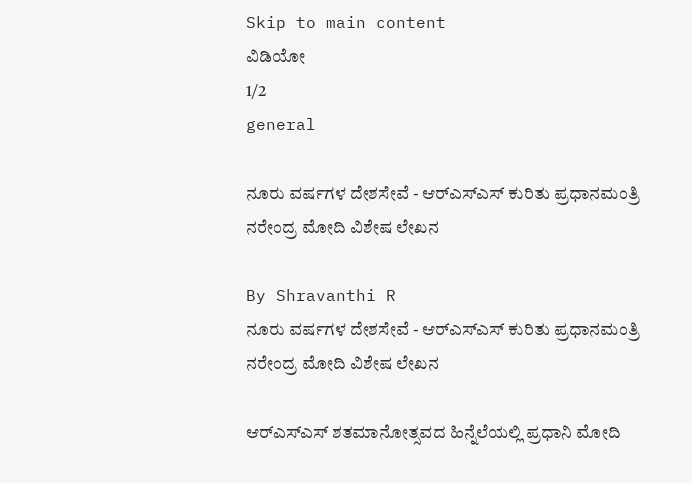Skip to main content
ವಿಡಿಯೋ
1/2
general

ನೂರು ವರ್ಷಗಳ ದೇಶಸೇವೆ - ಆರ್‌ಎಸ್ಎಸ್ ಕುರಿತು ಪ್ರಧಾನಮಂತ್ರಿ ನರೇಂದ್ರ ಮೋದಿ ವಿಶೇಷ ಲೇಖನ

By Shravanthi R
ನೂರು ವರ್ಷಗಳ ದೇಶಸೇವೆ - ಆರ್‌ಎಸ್ಎಸ್ ಕುರಿತು ಪ್ರಧಾನಮಂತ್ರಿ ನರೇಂದ್ರ ಮೋದಿ ವಿಶೇಷ ಲೇಖನ

ಆರ್‌ಎಸ್ಎಸ್ ಶತಮಾನೋತ್ಸವದ ಹಿನ್ನೆಲೆಯಲ್ಲಿ ಪ್ರಧಾನಿ ಮೋದಿ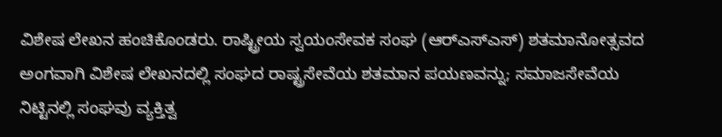ವಿಶೇಷ ಲೇಖನ ಹಂಚಿಕೊಂಡರು. ರಾಷ್ಟ್ರೀಯ ಸ್ವಯಂಸೇವಕ ಸಂಘ (ಆರ್‌ಎಸ್ಎಸ್) ಶತಮಾನೋತ್ಸವದ ಅಂಗವಾಗಿ ವಿಶೇಷ ಲೇಖನದಲ್ಲಿ ಸಂಘದ ರಾಷ್ಟ್ರಸೇವೆಯ ಶತಮಾನ ಪಯಣವನ್ನು; ಸಮಾಜಸೇವೆಯ ನಿಟ್ಟಿನಲ್ಲಿ ಸಂಘವು ವ್ಯಕ್ತಿತ್ವ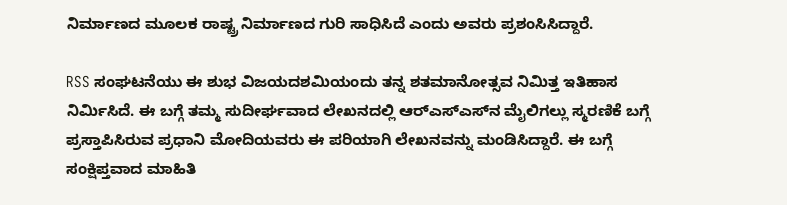ನಿರ್ಮಾಣದ ಮೂಲಕ ರಾಷ್ಟ್ರ ನಿರ್ಮಾಣದ ಗುರಿ ಸಾಧಿಸಿದೆ ಎಂದು ಅವರು ಪ್ರಶಂಸಿಸಿದ್ದಾರೆ.

RSS ಸಂಘಟನೆಯು ಈ ಶುಭ ವಿಜಯದಶಮಿಯಂದು ತನ್ನ ಶತಮಾನೋತ್ಸವ ನಿಮಿತ್ತ ಇತಿಹಾಸ ನಿರ್ಮಿಸಿದೆ. ಈ ಬಗ್ಗೆ ತಮ್ಮ ಸುದೀರ್ಘವಾದ ಲೇಖನದಲ್ಲಿ ಆರ್‌ಎಸ್‌ಎಸ್‌ನ ಮೈಲಿಗಲ್ಲು ಸ್ಮರಣಿಕೆ ಬಗ್ಗೆ ಪ್ರಸ್ತಾಪಿಸಿರುವ ಪ್ರಧಾನಿ ಮೋದಿಯವರು ಈ ಪರಿಯಾಗಿ ಲೇಖನವನ್ನು ಮಂಡಿಸಿದ್ದಾರೆ. ಈ ಬಗ್ಗೆ ಸಂಕ್ಷಿಪ್ತವಾದ ಮಾಹಿತಿ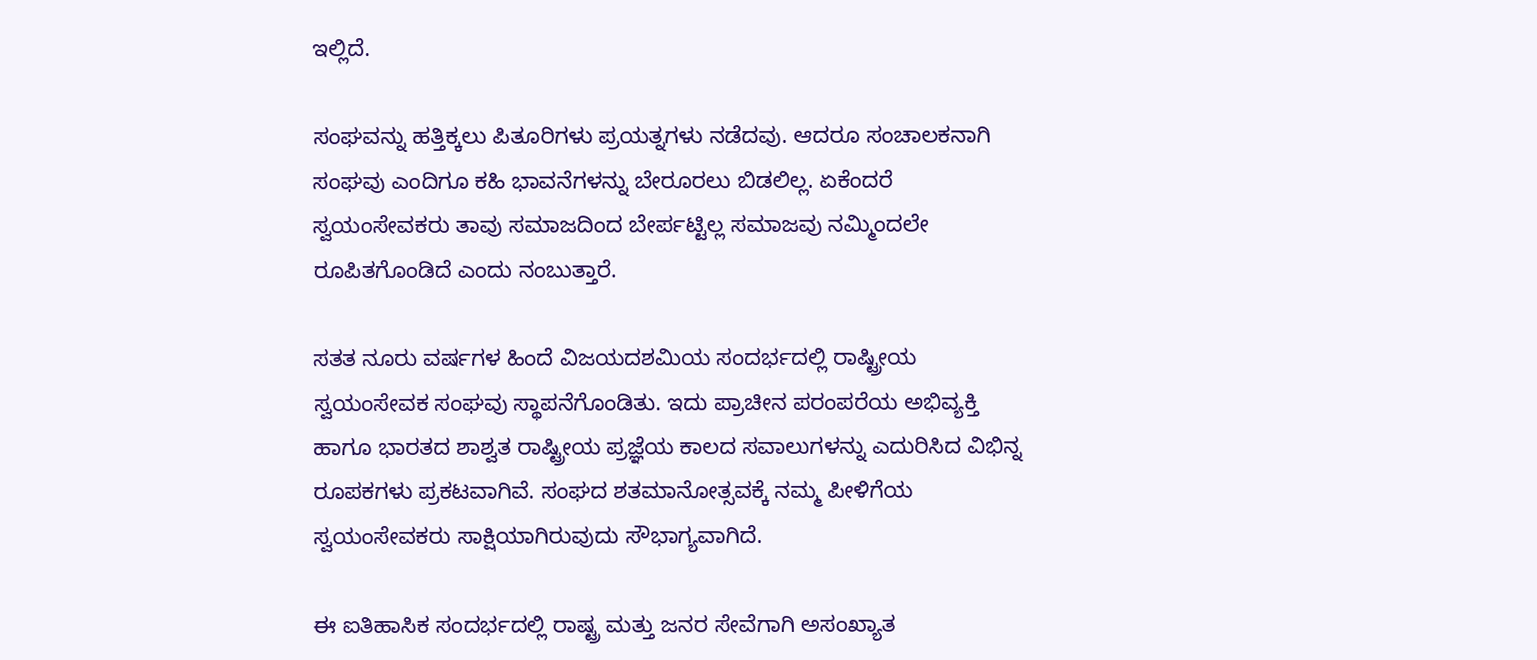ಇಲ್ಲಿದೆ.

ಸಂಘವನ್ನು ಹತ್ತಿಕ್ಕಲು ಪಿತೂರಿಗಳು ಪ್ರಯತ್ನಗಳು ನಡೆದವು. ಆದರೂ ಸಂಚಾಲಕನಾಗಿ ಸಂಘವು ಎಂದಿಗೂ ಕಹಿ ಭಾವನೆಗಳನ್ನು ಬೇರೂರಲು ಬಿಡಲಿಲ್ಲ. ಏಕೆಂದರೆ ಸ್ವಯಂಸೇವಕರು ತಾವು ಸಮಾಜದಿಂದ ಬೇರ್ಪಟ್ಟಿಲ್ಲ ಸಮಾಜವು ನಮ್ಮಿಂದಲೇ ರೂಪಿತಗೊಂಡಿದೆ ಎಂದು ನಂಬುತ್ತಾರೆ.

ಸತತ ನೂರು ವರ್ಷಗಳ ಹಿಂದೆ ವಿಜಯದಶಮಿಯ ಸಂದರ್ಭದಲ್ಲಿ ರಾಷ್ಟ್ರೀಯ ಸ್ವಯಂಸೇವಕ ಸಂಘವು ಸ್ಥಾಪನೆಗೊಂಡಿತು. ಇದು ಪ್ರಾಚೀನ ಪರಂಪರೆಯ ಅಭಿವ್ಯಕ್ತಿ ಹಾಗೂ ಭಾರತದ ಶಾಶ್ವತ ರಾಷ್ಟ್ರೀಯ ಪ್ರಜ್ಞೆಯ ಕಾಲದ ಸವಾಲುಗಳನ್ನು ಎದುರಿಸಿದ ವಿಭಿನ್ನ ರೂಪಕಗಳು ಪ್ರಕಟವಾಗಿವೆ. ಸಂಘದ ಶತಮಾನೋತ್ಸವಕ್ಕೆ ನಮ್ಮ ಪೀಳಿಗೆಯ ಸ್ವಯಂಸೇವಕರು ಸಾಕ್ಷಿಯಾಗಿರುವುದು ಸೌಭಾಗ್ಯವಾಗಿದೆ.

ಈ ಐತಿಹಾಸಿಕ ಸಂದರ್ಭದಲ್ಲಿ ರಾಷ್ಟ್ರ ಮತ್ತು ಜನರ ಸೇವೆಗಾಗಿ ಅಸಂಖ್ಯಾತ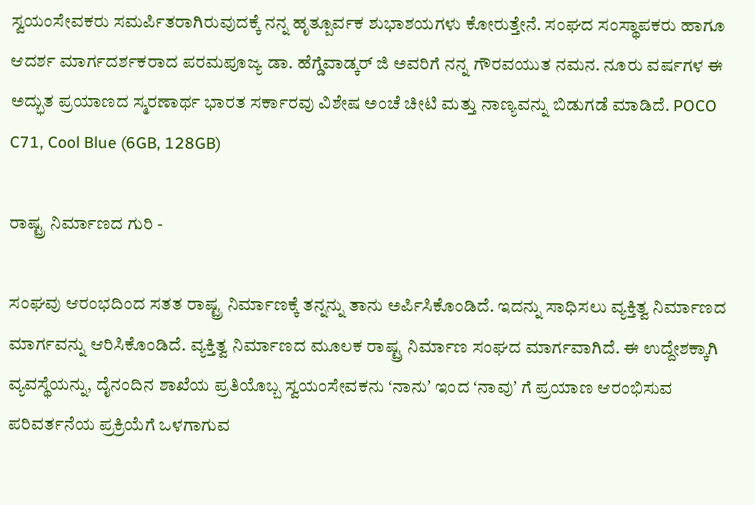ಸ್ವಯಂಸೇವಕರು ಸಮರ್ಪಿತರಾಗಿರುವುದಕ್ಕೆ ನನ್ನ ಹೃತ್ಪೂರ್ವಕ ಶುಭಾಶಯಗಳು ಕೋರುತ್ತೇನೆ. ಸಂಘದ ಸಂಸ್ಥಾಪಕರು ಹಾಗೂ ಆದರ್ಶ ಮಾರ್ಗದರ್ಶಕರಾದ ಪರಮಪೂಜ್ಯ ಡಾ. ಹೆಗ್ಡೆವಾಡ್ಕರ್‌ ಜಿ ಅವರಿಗೆ ನನ್ನ ಗೌರವಯುತ ನಮನ. ನೂರು ವರ್ಷಗಳ ಈ ಅದ್ಭುತ ಪ್ರಯಾಣದ ಸ್ಮರಣಾರ್ಥ ಭಾರತ ಸರ್ಕಾರವು ವಿಶೇಷ ಅಂಚೆ ಚೀಟಿ ಮತ್ತು ನಾಣ್ಯವನ್ನು ಬಿಡುಗಡೆ ಮಾಡಿದೆ. POCO C71, Cool Blue (6GB, 128GB)

ರಾಷ್ಟ್ರ ನಿರ್ಮಾಣದ ಗುರಿ -

ಸಂಘವು ಆರಂಭದಿಂದ ಸತತ ರಾಷ್ಟ್ರ ನಿರ್ಮಾಣಕ್ಕೆ ತನ್ನನ್ನು ತಾನು ಅರ್ಪಿಸಿಕೊಂಡಿದೆ. ಇದನ್ನು ಸಾಧಿಸಲು ವ್ಯಕ್ತಿತ್ವ ನಿರ್ಮಾಣದ ಮಾರ್ಗವನ್ನು ಆರಿಸಿಕೊಂಡಿದೆ. ವ್ಯಕ್ತಿತ್ವ ನಿರ್ಮಾಣದ ಮೂಲಕ ರಾಷ್ಟ್ರ ನಿರ್ಮಾಣ ಸಂಘದ ಮಾರ್ಗವಾಗಿದೆ. ಈ ಉದ್ದೇಶಕ್ಕಾಗಿ ವ್ಯವಸ್ಥೆಯನ್ನು, ದೈನಂದಿನ ಶಾಖೆಯ ಪ್ರತಿಯೊಬ್ಬ ಸ್ವಯಂಸೇವಕನು ʻನಾನುʼ ಇಂದ ʻನಾವುʼ ಗೆ ಪ್ರಯಾಣ ಆರಂಭಿಸುವ ಪರಿವರ್ತನೆಯ ಪ್ರಕ್ರಿಯೆಗೆ ಒಳಗಾಗುವ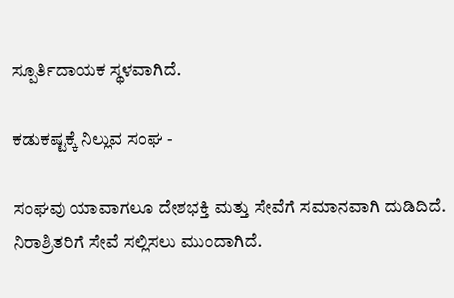ಸ್ಪೂರ್ತಿದಾಯಕ ಸ್ಥಳವಾಗಿದೆ.

ಕಡುಕಷ್ಟಕ್ಕೆ ನಿಲ್ಲುವ ಸಂಘ -

ಸಂಘವು ಯಾವಾಗಲೂ ದೇಶಭಕ್ತಿ ಮತ್ತು ಸೇವೆಗೆ ಸಮಾನವಾಗಿ ದುಡಿದಿದೆ. ನಿರಾಶ್ರಿತರಿಗೆ ಸೇವೆ ಸಲ್ಲಿಸಲು ಮುಂದಾಗಿದೆ.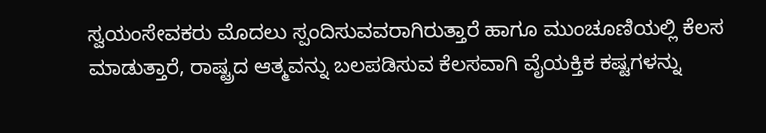ಸ್ವಯಂಸೇವಕರು ಮೊದಲು ಸ್ಪಂದಿಸುವವರಾಗಿರುತ್ತಾರೆ ಹಾಗೂ ಮುಂಚೂಣಿಯಲ್ಲಿ ಕೆಲಸ ಮಾಡುತ್ತಾರೆ, ರಾಷ್ಟ್ರದ ಆತ್ಮವನ್ನು ಬಲಪಡಿಸುವ ಕೆಲಸವಾಗಿ ವೈಯಕ್ತಿಕ ಕಷ್ಟಗಳನ್ನು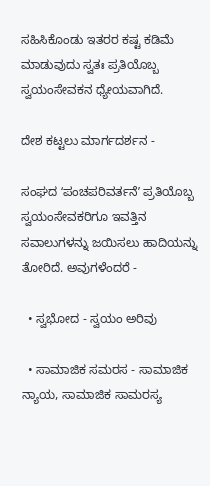ಸಹಿಸಿಕೊಂಡು ಇತರರ ಕಷ್ಟ ಕಡಿಮೆ ಮಾಡುವುದು ಸ್ವತಃ ಪ್ರತಿಯೊಬ್ಬ ಸ್ವಯಂಸೇವಕನ ಧ್ಯೇಯವಾಗಿದೆ.

ದೇಶ ಕಟ್ಟಲು ಮಾರ್ಗದರ್ಶನ -

ಸಂಘದ ʻಪಂಚಪರಿವರ್ತನೆʼ ಪ್ರತಿಯೊಬ್ಬ ಸ್ವಯಂಸೇವಕರಿಗೂ ಇವತ್ತಿನ ಸವಾಲುಗಳನ್ನು ಜಯಿಸಲು ಹಾದಿಯನ್ನು ತೋರಿದೆ. ಅವುಗಳೆಂದರೆ -

  • ಸ್ವಭೋದ - ಸ್ವಯಂ ಅರಿವು

  • ಸಾಮಾಜಿಕ ಸಮರಸ - ಸಾಮಾಜಿಕ ನ್ಯಾಯ, ಸಾಮಾಜಿಕ ಸಾಮರಸ್ಯ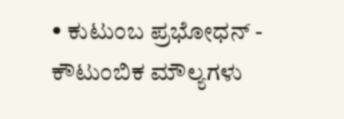• ಕುಟುಂಬ ಪ್ರಭೋಧನ್‌ - ಕೌಟುಂಬಿಕ ಮೌಲ್ಯಗಳು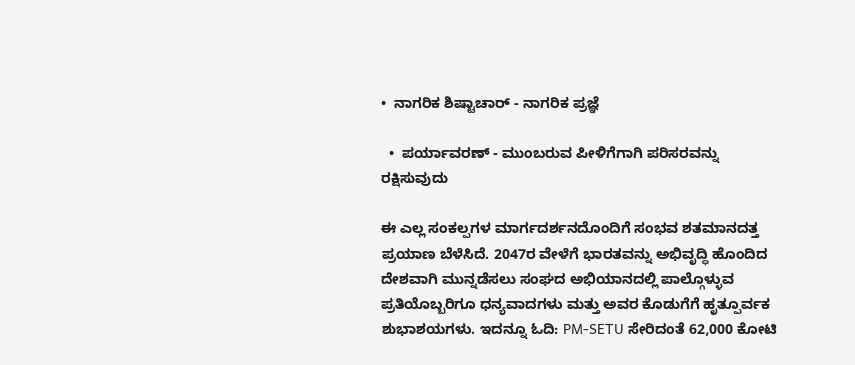•  ನಾಗರಿಕ ಶಿಷ್ಟಾಚಾರ್‌ - ನಾಗರಿಕ ಪ್ರಜ್ಞೆ

  •  ಪರ್ಯಾವರಣ್‌ - ಮುಂಬರುವ ಪೀಳಿಗೆಗಾಗಿ ಪರಿಸರವನ್ನು ರಕ್ಷಿಸುವುದು

ಈ ಎಲ್ಲ ಸಂಕಲ್ಪಗಳ ಮಾರ್ಗದರ್ಶನದೊಂದಿಗೆ ಸಂಭವ ಶತಮಾನದತ್ತ ಪ್ರಯಾಣ ಬೆಳೆಸಿದೆ. 2047ರ ವೇಳೆಗೆ ಭಾರತವನ್ನು ಅಭಿವೃದ್ಧಿ ಹೊಂದಿದ ದೇಶವಾಗಿ ಮುನ್ನಡೆಸಲು ಸಂಘದ ಅಭಿಯಾನದಲ್ಲಿ ಪಾಲ್ಗೊಳ್ಳುವ ಪ್ರತಿಯೊಬ್ಬರಿಗೂ ಧನ್ಯವಾದಗಳು ಮತ್ತು ಅವರ ಕೊಡುಗೆಗೆ ಹೃತ್ಪೂರ್ವಕ ಶುಭಾಶಯಗಳು. ಇದನ್ನೂ ಓದಿ: PM-SETU ಸೇರಿದಂತೆ 62,000 ಕೋಟಿ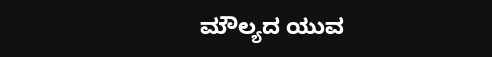ಮೌಲ್ಯದ ಯುವ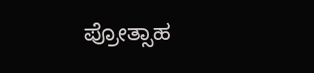ಪ್ರೋತ್ಸಾಹ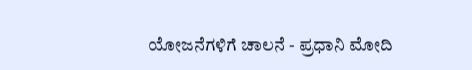ಯೋಜನೆಗಳಿಗೆ ಚಾಲನೆ - ಪ್ರಧಾನಿ ಮೋದಿ